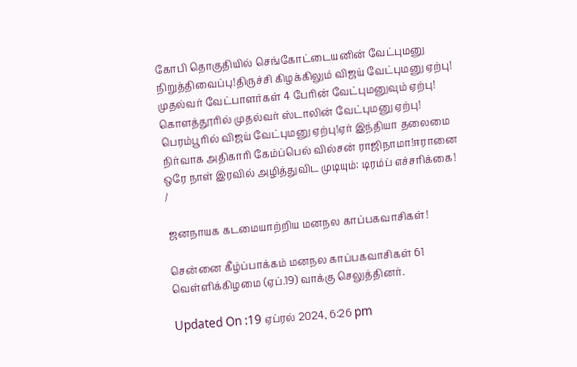கோபி தொகுதியில் செங்கோட்டையனின் வேட்புமனு நிறுத்திவைப்பு!திருச்சி கிழக்கிலும் விஜய் வேட்புமனு ஏற்பு! முதல்வர் வேட்பாளர்கள் 4 பேரின் வேட்புமனுவும் ஏற்பு! கொளத்தூரில் முதல்வர் ஸ்டாலின் வேட்புமனு ஏற்பு! பெரம்பூரில் விஜய் வேட்புமனு ஏற்பு!ஏர் இந்தியா தலைமை நிர்வாக அதிகாரி கேம்ப்பெல் வில்சன் ராஜிநாமா!ஈரானை ஒரே நாள் இரவில் அழித்துவிட முடியும்: டிரம்ப் எச்சரிக்கை!
/

ஜனநாயக கடமையாற்றிய மனநல காப்பகவாசிகள்!

சென்னை கீழ்ப்பாக்கம் மனநல காப்பகவாசிகள் 61 வெள்ளிக்கிழமை (ஏப்.19) வாக்கு செலுத்தினர்.

Updated On :19 ஏப்ரல் 2024, 6:26 pm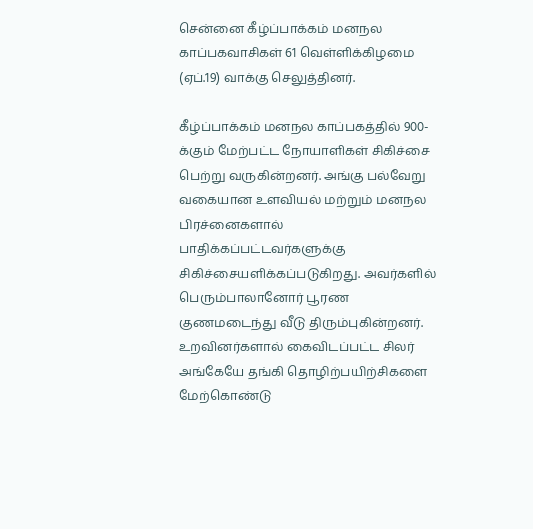சென்னை கீழ்ப்பாக்கம் மனநல காப்பகவாசிகள் 61 வெள்ளிக்கிழமை (ஏப்.19) வாக்கு செலுத்தினர்.

கீழ்ப்பாக்கம் மனநல காப்பகத்தில் 900-க்கும் மேற்பட்ட நோயாளிகள் சிகிச்சை பெற்று வருகின்றனர். அங்கு பல்வேறு வகையான உளவியல் மற்றும் மனநல பிரச்னைகளால் பாதிக்கப்பட்டவர்களுக்கு சிகிச்சையளிக்கப்படுகிறது. அவர்களில் பெரும்பாலானோர் பூரண குணமடைந்து வீடு திரும்புகின்றனர். உறவினர்களால் கைவிடப்பட்ட சிலர் அங்கேயே தங்கி தொழிற்பயிற்சிகளை மேற்கொண்டு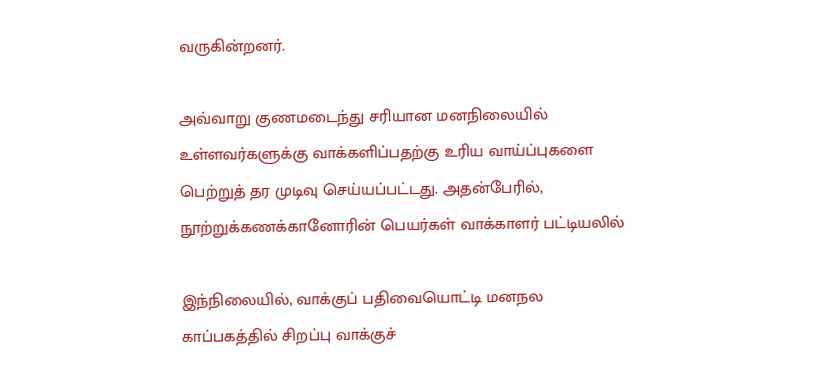வருகின்றனர்.

அவ்வாறு குணமடைந்து சரியான மனநிலையில் உள்ளவர்களுக்கு வாக்களிப்பதற்கு உரிய வாய்ப்புகளை பெற்றுத் தர முடிவு செய்யப்பட்டது. அதன்பேரில், நூற்றுக்கணக்கானோரின் பெயர்கள் வாக்காளர் பட்டியலில்

இந்நிலையில், வாக்குப் பதிவையொட்டி மனநல காப்பகத்தில் சிறப்பு வாக்குச்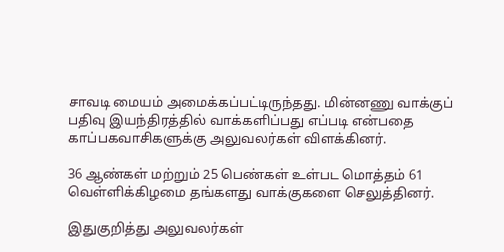சாவடி மையம் அமைக்கப்பட்டிருந்தது. மின்னணு வாக்குப் பதிவு இயந்திரத்தில் வாக்களிப்பது எப்படி என்பதை காப்பகவாசிகளுக்கு அலுவலர்கள் விளக்கினர்.

36 ஆண்கள் மற்றும் 25 பெண்கள் உள்பட மொத்தம் 61 வெள்ளிக்கிழமை தங்களது வாக்குகளை செலுத்தினர்.

இதுகுறித்து அலுவலர்கள்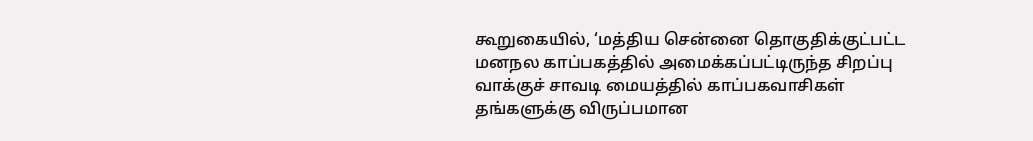கூறுகையில், ‘மத்திய சென்னை தொகுதிக்குட்பட்ட மனநல காப்பகத்தில் அமைக்கப்பட்டிருந்த சிறப்பு வாக்குச் சாவடி மையத்தில் காப்பகவாசிகள் தங்களுக்கு விருப்பமான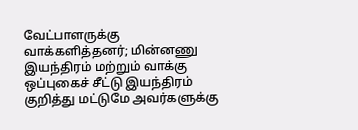வேட்பாளருக்கு வாக்களித்தனர்; மின்னணு இயந்திரம் மற்றும் வாக்கு ஒப்புகைச் சீட்டு இயந்திரம் குறித்து மட்டுமே அவர்களுக்கு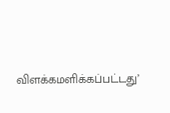விளக்கமளிக்கப்பட்டது’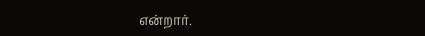என்றார்.